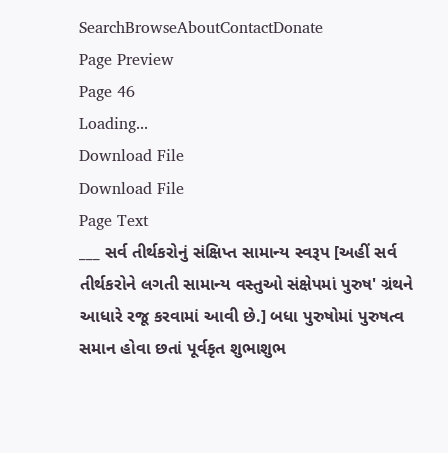SearchBrowseAboutContactDonate
Page Preview
Page 46
Loading...
Download File
Download File
Page Text
___ સર્વ તીર્થકરોનું સંક્ષિપ્ત સામાન્ય સ્વરૂપ [અહીં સર્વ તીર્થકરોને લગતી સામાન્ય વસ્તુઓ સંક્ષેપમાં પુરુષ' ગ્રંથને આધારે રજૂ કરવામાં આવી છે.] બધા પુરુષોમાં પુરુષત્વ સમાન હોવા છતાં પૂર્વકૃત શુભાશુભ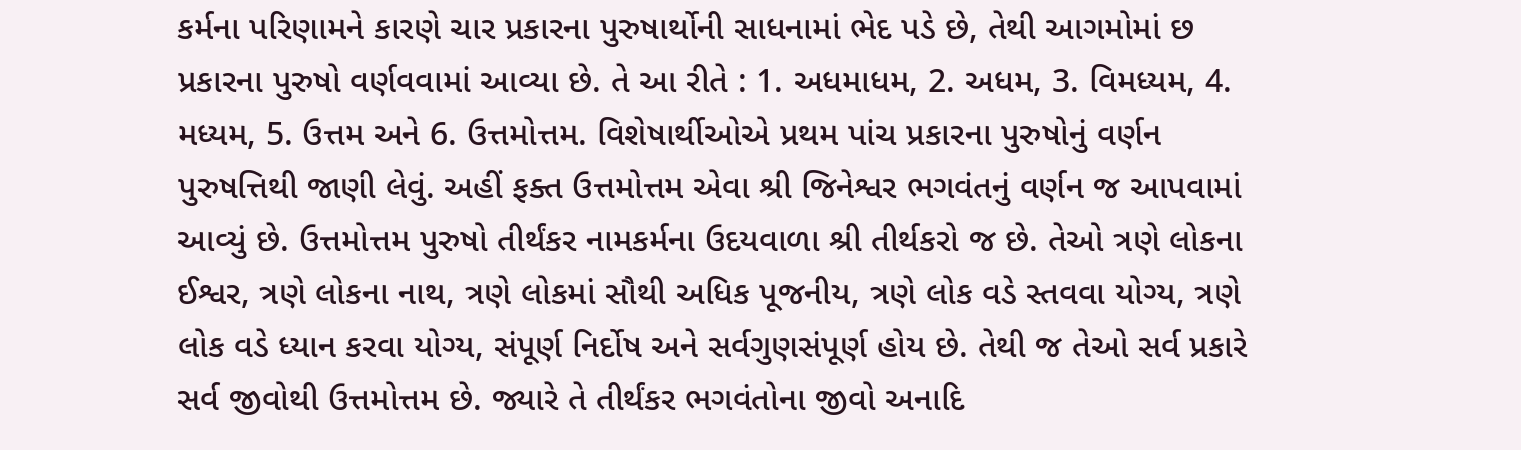કર્મના પરિણામને કારણે ચાર પ્રકારના પુરુષાર્થોની સાધનામાં ભેદ પડે છે, તેથી આગમોમાં છ પ્રકારના પુરુષો વર્ણવવામાં આવ્યા છે. તે આ રીતે : 1. અધમાધમ, 2. અધમ, 3. વિમધ્યમ, 4. મધ્યમ, 5. ઉત્તમ અને 6. ઉત્તમોત્તમ. વિશેષાર્થીઓએ પ્રથમ પાંચ પ્રકારના પુરુષોનું વર્ણન પુરુષત્તિથી જાણી લેવું. અહીં ફક્ત ઉત્તમોત્તમ એવા શ્રી જિનેશ્વર ભગવંતનું વર્ણન જ આપવામાં આવ્યું છે. ઉત્તમોત્તમ પુરુષો તીર્થંકર નામકર્મના ઉદયવાળા શ્રી તીર્થકરો જ છે. તેઓ ત્રણે લોકના ઈશ્વર, ત્રણે લોકના નાથ, ત્રણે લોકમાં સૌથી અધિક પૂજનીય, ત્રણે લોક વડે સ્તવવા યોગ્ય, ત્રણે લોક વડે ધ્યાન કરવા યોગ્ય, સંપૂર્ણ નિર્દોષ અને સર્વગુણસંપૂર્ણ હોય છે. તેથી જ તેઓ સર્વ પ્રકારે સર્વ જીવોથી ઉત્તમોત્તમ છે. જ્યારે તે તીર્થંકર ભગવંતોના જીવો અનાદિ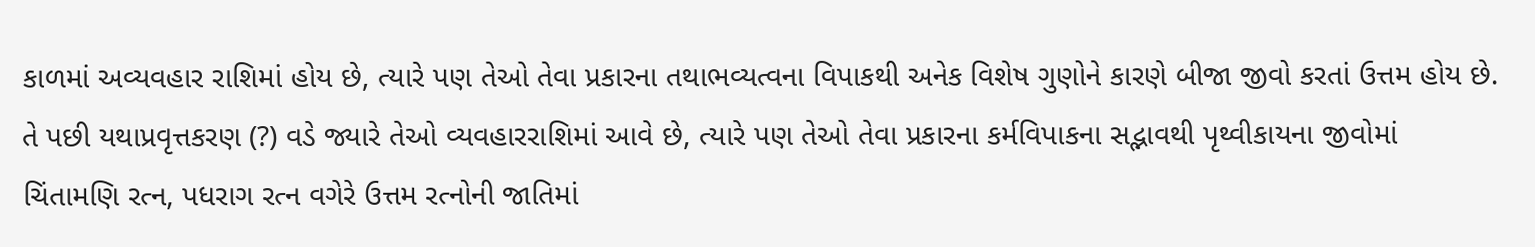કાળમાં અવ્યવહાર રાશિમાં હોય છે, ત્યારે પણ તેઓ તેવા પ્રકારના તથાભવ્યત્વના વિપાકથી અનેક વિશેષ ગુણોને કારણે બીજા જીવો કરતાં ઉત્તમ હોય છે. તે પછી યથાપ્રવૃત્તકરણ (?) વડે જ્યારે તેઓ વ્યવહારરાશિમાં આવે છે, ત્યારે પણ તેઓ તેવા પ્રકારના કર્મવિપાકના સદ્ભાવથી પૃથ્વીકાયના જીવોમાં ચિંતામણિ રત્ન, પધરાગ રત્ન વગેરે ઉત્તમ રત્નોની જાતિમાં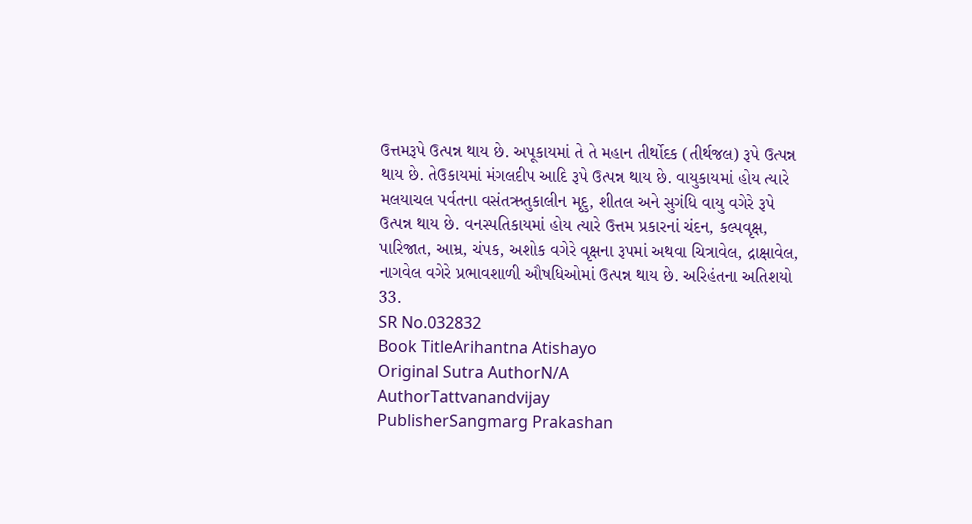ઉત્તમરૂપે ઉત્પન્ન થાય છે. અપૂકાયમાં તે તે મહાન તીર્થોદક (તીર્થજલ) રૂપે ઉત્પન્ન થાય છે. તેઉકાયમાં મંગલદીપ આદિ રૂપે ઉત્પન્ન થાય છે. વાયુકાયમાં હોય ત્યારે મલયાચલ પર્વતના વસંતઋતુકાલીન મૃદુ, શીતલ અને સુગંધિ વાયુ વગેરે રૂપે ઉત્પન્ન થાય છે. વનસ્પતિકાયમાં હોય ત્યારે ઉત્તમ પ્રકારનાં ચંદન, કલ્પવૃક્ષ, પારિજાત, આમ્ર, ચંપક, અશોક વગેરે વૃક્ષના રૂપમાં અથવા ચિત્રાવેલ, દ્રાક્ષાવેલ, નાગવેલ વગેરે પ્રભાવશાળી ઔષધિઓમાં ઉત્પન્ન થાય છે. અરિહંતના અતિશયો 33.
SR No.032832
Book TitleArihantna Atishayo
Original Sutra AuthorN/A
AuthorTattvanandvijay
PublisherSangmarg Prakashan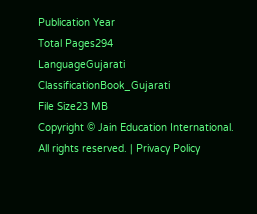Publication Year
Total Pages294
LanguageGujarati
ClassificationBook_Gujarati
File Size23 MB
Copyright © Jain Education International. All rights reserved. | Privacy Policy